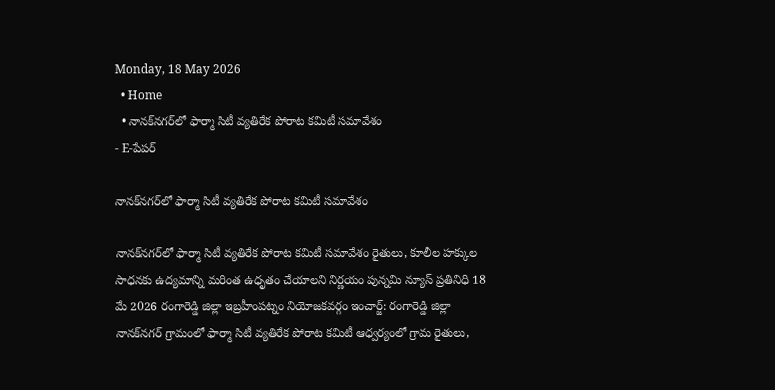Monday, 18 May 2026
  • Home
  • నానక్‌నగర్‌లో ఫార్మా సిటీ వ్యతిరేక పోరాట కమిటీ సమావేశం
- E-పేపర్

నానక్‌నగర్‌లో ఫార్మా సిటీ వ్యతిరేక పోరాట కమిటీ సమావేశం

నానక్‌నగర్‌లో ఫార్మా సిటీ వ్యతిరేక పోరాట కమిటీ సమావేశం రైతులు, కూలీల హక్కుల సాధనకు ఉద్యమాన్ని మరింత ఉధృతం చేయాలని నిర్ణయం పున్నమి న్యూస్ ప్రతినిధి 18 మే 2026 రంగారెడ్డి జిల్లా ఇబ్రహీంపట్నం నియోజకవర్గం ఇంచార్జ్: రంగారెడ్డి జిల్లా నానక్‌నగర్ గ్రామంలో ఫార్మా సిటీ వ్యతిరేక పోరాట కమిటీ ఆధ్వర్యంలో గ్రామ రైతులు,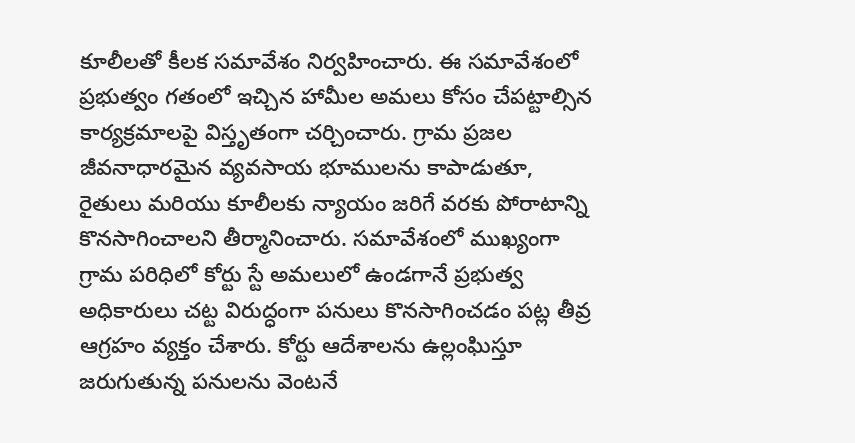కూలీలతో కీలక సమావేశం నిర్వహించారు. ఈ సమావేశంలో ప్రభుత్వం గతంలో ఇచ్చిన హామీల అమలు కోసం చేపట్టాల్సిన కార్యక్రమాలపై విస్తృతంగా చర్చించారు. గ్రామ ప్రజల జీవనాధారమైన వ్యవసాయ భూములను కాపాడుతూ, రైతులు మరియు కూలీలకు న్యాయం జరిగే వరకు పోరాటాన్ని కొనసాగించాలని తీర్మానించారు. సమావేశంలో ముఖ్యంగా గ్రామ పరిధిలో కోర్టు స్టే అమలులో ఉండగానే ప్రభుత్వ అధికారులు చట్ట విరుద్ధంగా పనులు కొనసాగించడం పట్ల తీవ్ర ఆగ్రహం వ్యక్తం చేశారు. కోర్టు ఆదేశాలను ఉల్లంఘిస్తూ జరుగుతున్న పనులను వెంటనే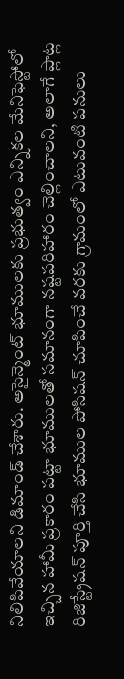నిలిపివేయాలని డిమాండ్ చేశారు. అసైన్మెంట్ భూములకు ప్రభుత్వం ఎన్నికల మేనిఫెస్టోలో ఇచ్చిన హామీ ప్రకారం పట్టా భూములతో సమానంగా నష్టపరిహారం చెల్లించాలని, అలాగే ప్లాట్ల రిజిస్ట్రేషన్ పూర్తి చేసి భూముల పోసిషన్ చూపించే వరకు గ్రామంలో ఎటువంటి పనులు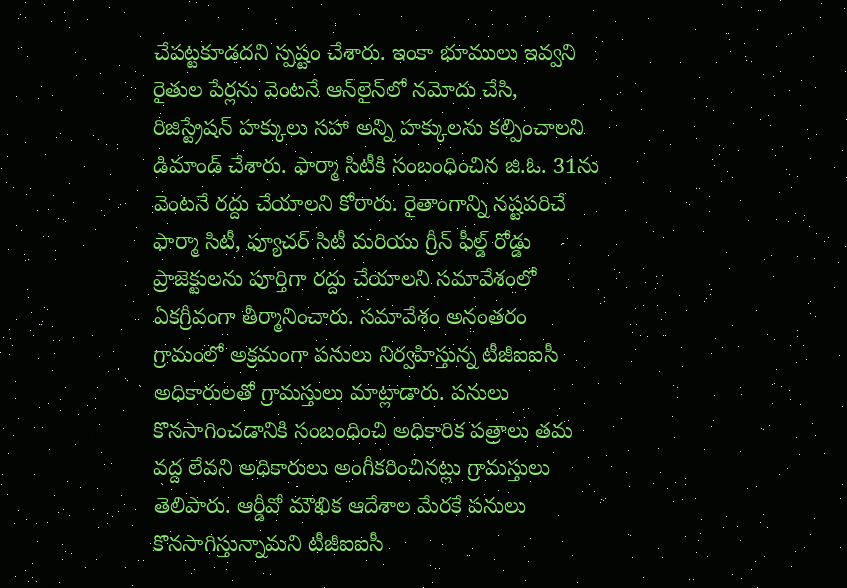చేపట్టకూడదని స్పష్టం చేశారు. ఇంకా భూములు ఇవ్వని రైతుల పేర్లను వెంటనే ఆన్‌లైన్‌లో నమోదు చేసి, రిజిస్ట్రేషన్ హక్కులు సహా అన్ని హక్కులను కల్పించాలని డిమాండ్ చేశారు. ఫార్మా సిటీకి సంబంధించిన జి.ఓ. 31ను వెంటనే రద్దు చేయాలని కోరారు. రైతాంగాన్ని నష్టపరిచే ఫార్మా సిటీ, ఫ్యూచర్ సిటీ మరియు గ్రీన్ ఫీల్డ్ రోడ్డు ప్రాజెక్టులను పూర్తిగా రద్దు చేయాలని సమావేశంలో ఏకగ్రీవంగా తీర్మానించారు. సమావేశం అనంతరం గ్రామంలో అక్రమంగా పనులు నిర్వహిస్తున్న టీజీఐఐసీ అధికారులతో గ్రామస్తులు మాట్లాడారు. పనులు కొనసాగించడానికి సంబంధించి అధికారిక పత్రాలు తమ వద్ద లేవని అధికారులు అంగీకరించినట్లు గ్రామస్తులు తెలిపారు. ఆర్డీవో మౌఖిక ఆదేశాల మేరకే పనులు కొనసాగిస్తున్నామని టీజీఐఐసీ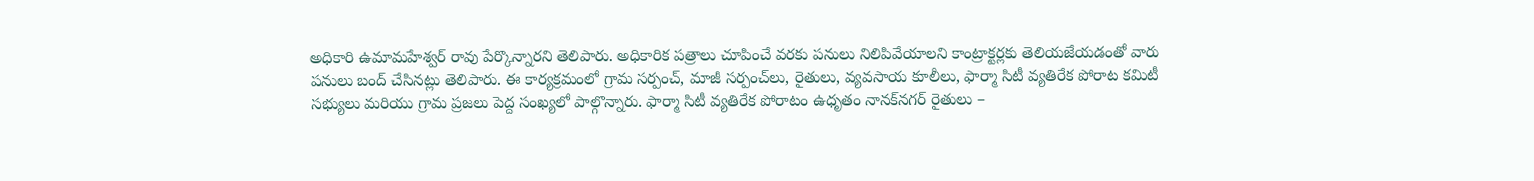అధికారి ఉమామహేశ్వర్ రావు పేర్కొన్నారని తెలిపారు. అధికారిక పత్రాలు చూపించే వరకు పనులు నిలిపివేయాలని కాంట్రాక్టర్లకు తెలియజేయడంతో వారు పనులు బంద్ చేసినట్లు తెలిపారు. ఈ కార్యక్రమంలో గ్రామ సర్పంచ్, మాజీ సర్పంచ్‌లు, రైతులు, వ్యవసాయ కూలీలు, ఫార్మా సిటీ వ్యతిరేక పోరాట కమిటీ సభ్యులు మరియు గ్రామ ప్రజలు పెద్ద సంఖ్యలో పాల్గొన్నారు. ఫార్మా సిటీ వ్యతిరేక పోరాటం ఉధృతం నానక్‌నగర్ రైతులు –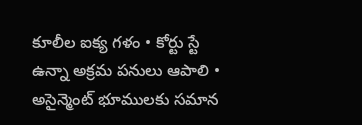కూలీల ఐక్య గళం • కోర్టు స్టే ఉన్నా అక్రమ పనులు ఆపాలి • అసైన్మెంట్ భూములకు సమాన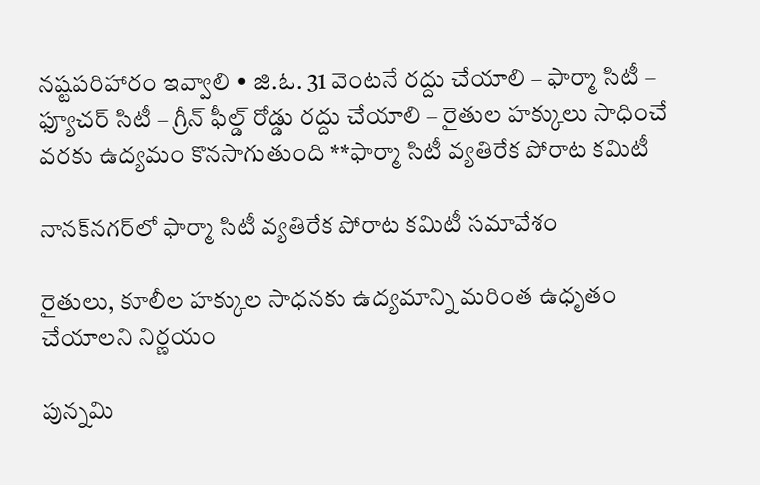నష్టపరిహారం ఇవ్వాలి • జి.ఓ. 31 వెంటనే రద్దు చేయాలి – ఫార్మా సిటీ – ఫ్యూచర్ సిటీ – గ్రీన్ ఫీల్డ్ రోడ్డు రద్దు చేయాలి – రైతుల హక్కులు సాధించే వరకు ఉద్యమం కొనసాగుతుంది **ఫార్మా సిటీ వ్యతిరేక పోరాట కమిటీ

నానక్‌నగర్‌లో ఫార్మా సిటీ వ్యతిరేక పోరాట కమిటీ సమావేశం

రైతులు, కూలీల హక్కుల సాధనకు ఉద్యమాన్ని మరింత ఉధృతం చేయాలని నిర్ణయం

పున్నమి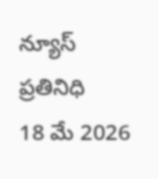న్యూస్ ప్రతినిధి
18 మే 2026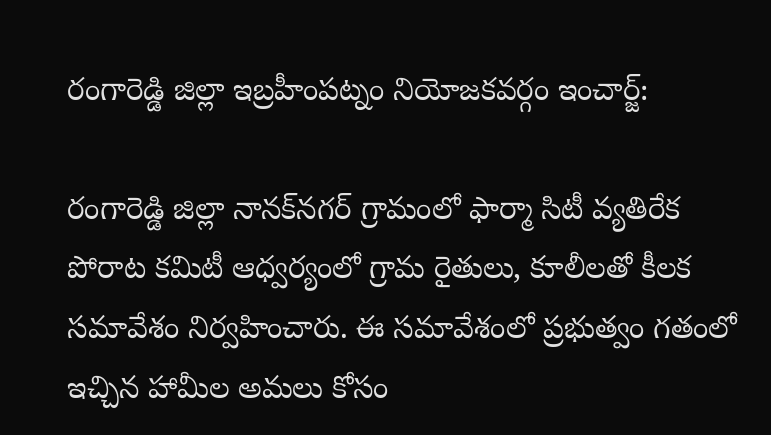రంగారెడ్డి జిల్లా ఇబ్రహీంపట్నం నియోజకవర్గం ఇంచార్జ్:

రంగారెడ్డి జిల్లా నానక్‌నగర్ గ్రామంలో ఫార్మా సిటీ వ్యతిరేక పోరాట కమిటీ ఆధ్వర్యంలో గ్రామ రైతులు, కూలీలతో కీలక సమావేశం నిర్వహించారు. ఈ సమావేశంలో ప్రభుత్వం గతంలో ఇచ్చిన హామీల అమలు కోసం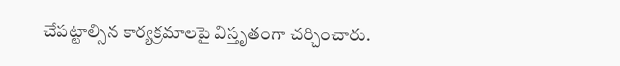చేపట్టాల్సిన కార్యక్రమాలపై విస్తృతంగా చర్చించారు.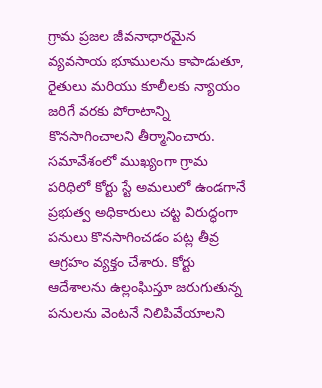గ్రామ ప్రజల జీవనాధారమైన వ్యవసాయ భూములను కాపాడుతూ, రైతులు మరియు కూలీలకు న్యాయం జరిగే వరకు పోరాటాన్ని కొనసాగించాలని తీర్మానించారు.
సమావేశంలో ముఖ్యంగా గ్రామ పరిధిలో కోర్టు స్టే అమలులో ఉండగానే ప్రభుత్వ అధికారులు చట్ట విరుద్ధంగా పనులు కొనసాగించడం పట్ల తీవ్ర ఆగ్రహం వ్యక్తం చేశారు. కోర్టు ఆదేశాలను ఉల్లంఘిస్తూ జరుగుతున్న పనులను వెంటనే నిలిపివేయాలని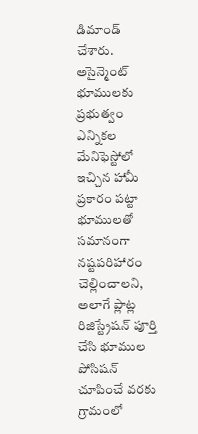డిమాండ్ చేశారు. అసైన్మెంట్ భూములకు ప్రభుత్వం ఎన్నికల మేనిఫెస్టోలో ఇచ్చిన హామీ ప్రకారం పట్టా భూములతో సమానంగా నష్టపరిహారం చెల్లించాలని, అలాగే ప్లాట్ల రిజిస్ట్రేషన్ పూర్తి చేసి భూముల పోసిషన్ చూపించే వరకు గ్రామంలో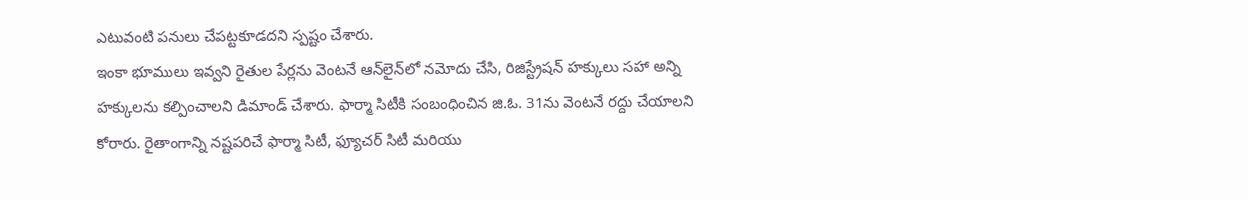ఎటువంటి పనులు చేపట్టకూడదని స్పష్టం చేశారు.
ఇంకా భూములు ఇవ్వని రైతుల పేర్లను వెంటనే ఆన్‌లైన్‌లో నమోదు చేసి, రిజిస్ట్రేషన్ హక్కులు సహా అన్ని హక్కులను కల్పించాలని డిమాండ్ చేశారు. ఫార్మా సిటీకి సంబంధించిన జి.ఓ. 31ను వెంటనే రద్దు చేయాలని కోరారు. రైతాంగాన్ని నష్టపరిచే ఫార్మా సిటీ, ఫ్యూచర్ సిటీ మరియు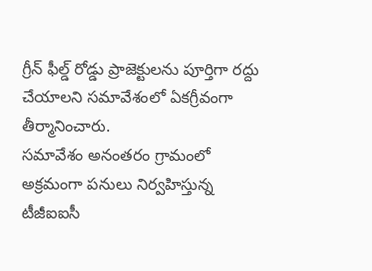గ్రీన్ ఫీల్డ్ రోడ్డు ప్రాజెక్టులను పూర్తిగా రద్దు చేయాలని సమావేశంలో ఏకగ్రీవంగా తీర్మానించారు.
సమావేశం అనంతరం గ్రామంలో అక్రమంగా పనులు నిర్వహిస్తున్న టీజీఐఐసీ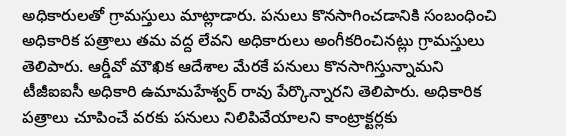అధికారులతో గ్రామస్తులు మాట్లాడారు. పనులు కొనసాగించడానికి సంబంధించి అధికారిక పత్రాలు తమ వద్ద లేవని అధికారులు అంగీకరించినట్లు గ్రామస్తులు తెలిపారు. ఆర్డీవో మౌఖిక ఆదేశాల మేరకే పనులు కొనసాగిస్తున్నామని టీజీఐఐసీ అధికారి ఉమామహేశ్వర్ రావు పేర్కొన్నారని తెలిపారు. అధికారిక పత్రాలు చూపించే వరకు పనులు నిలిపివేయాలని కాంట్రాక్టర్లకు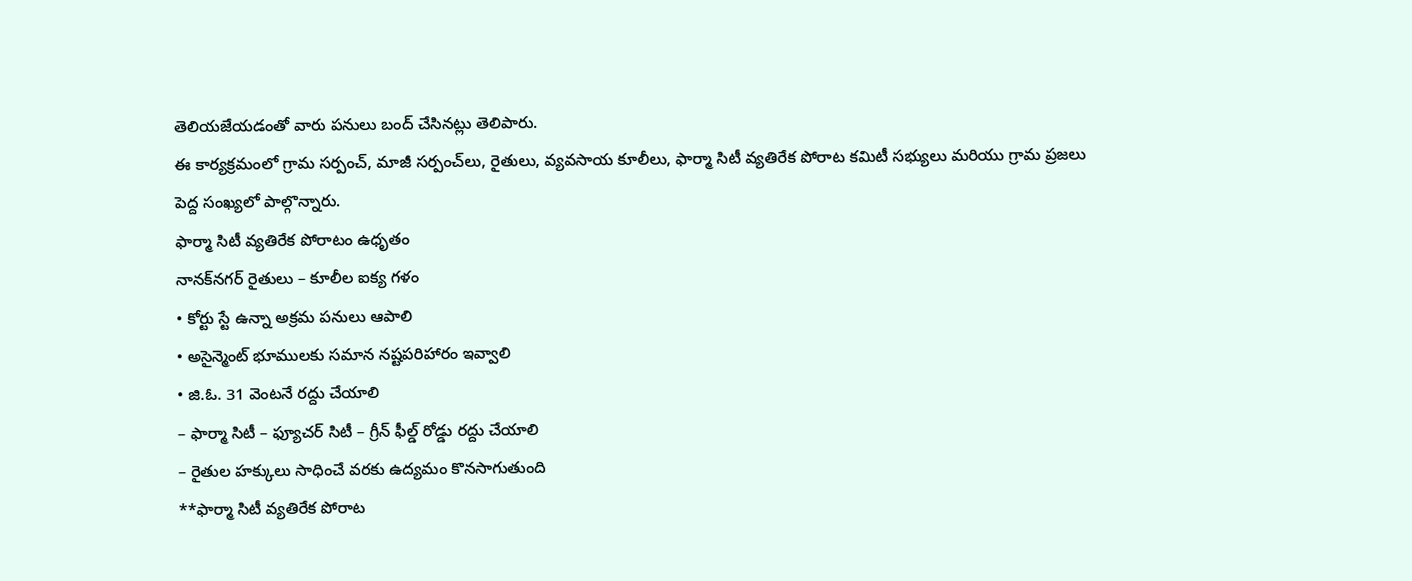తెలియజేయడంతో వారు పనులు బంద్ చేసినట్లు తెలిపారు.
ఈ కార్యక్రమంలో గ్రామ సర్పంచ్, మాజీ సర్పంచ్‌లు, రైతులు, వ్యవసాయ కూలీలు, ఫార్మా సిటీ వ్యతిరేక పోరాట కమిటీ సభ్యులు మరియు గ్రామ ప్రజలు పెద్ద సంఖ్యలో పాల్గొన్నారు.
ఫార్మా సిటీ వ్యతిరేక పోరాటం ఉధృతం
నానక్‌నగర్ రైతులు – కూలీల ఐక్య గళం
• కోర్టు స్టే ఉన్నా అక్రమ పనులు ఆపాలి
• అసైన్మెంట్ భూములకు సమాన నష్టపరిహారం ఇవ్వాలి
• జి.ఓ. 31 వెంటనే రద్దు చేయాలి
– ఫార్మా సిటీ – ఫ్యూచర్ సిటీ – గ్రీన్ ఫీల్డ్ రోడ్డు రద్దు చేయాలి
– రైతుల హక్కులు సాధించే వరకు ఉద్యమం కొనసాగుతుంది
**ఫార్మా సిటీ వ్యతిరేక పోరాట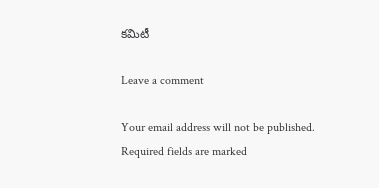కమిటీ

Leave a comment

Your email address will not be published. Required fields are marked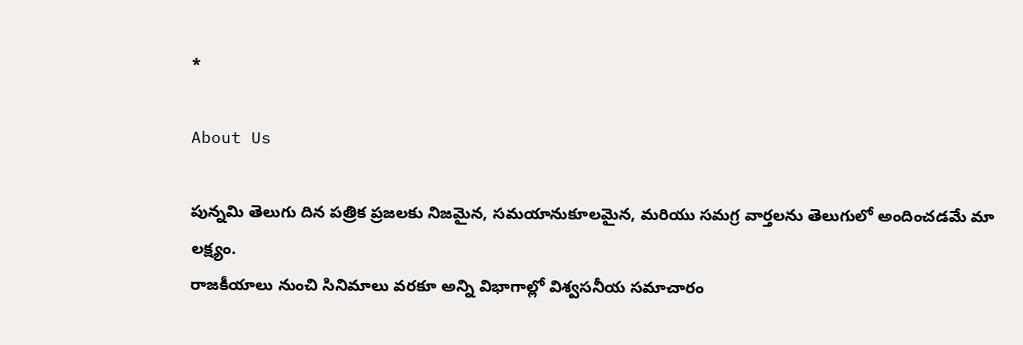*

About Us

పున్నమి తెలుగు దిన పత్రిక ప్రజలకు నిజమైన, సమయానుకూలమైన, మరియు సమగ్ర వార్తలను తెలుగులో అందించడమే మా లక్ష్యం.
రాజకీయాలు నుంచి సినిమాలు వరకూ అన్ని విభాగాల్లో విశ్వసనీయ సమాచారం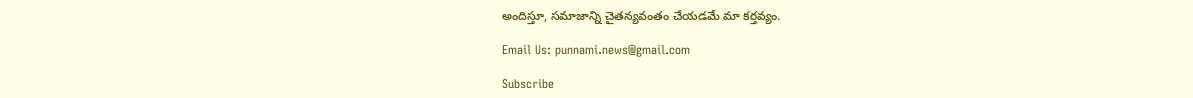అందిస్తూ, సమాజాన్ని చైతన్యవంతం చేయడమే మా కర్తవ్యం.

Email Us: punnami.news@gmail.com

Subscribe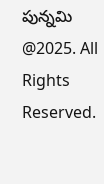పున్నమి  @2025. All Rights Reserved.